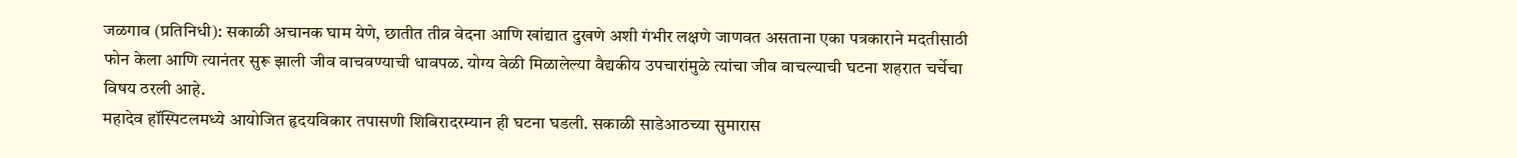जळगाव (प्रतिनिधी): सकाळी अचानक घाम येणे, छातीत तीव्र वेदना आणि खांद्यात दुखणे अशी गंभीर लक्षणे जाणवत असताना एका पत्रकाराने मदतीसाठी फोन केला आणि त्यानंतर सुरू झाली जीव वाचवण्याची धावपळ. योग्य वेळी मिळालेल्या वैद्यकीय उपचारांमुळे त्यांचा जीव वाचल्याची घटना शहरात चर्चेचा विषय ठरली आहे.
महादेव हॉस्पिटलमध्ये आयोजित हृदयविकार तपासणी शिबिरादरम्यान ही घटना घडली. सकाळी साडेआठच्या सुमारास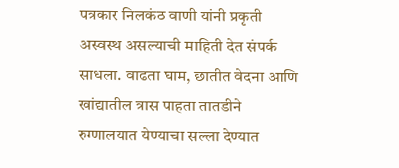पत्रकार निलकंठ वाणी यांनी प्रकृती अस्वस्थ असल्याची माहिती देत संपर्क साधला. वाढता घाम, छातीत वेदना आणि खांद्यातील त्रास पाहता तातडीने रुग्णालयात येण्याचा सल्ला देण्यात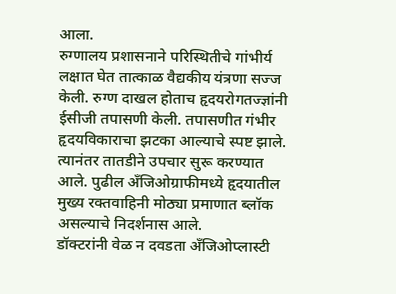आला.
रुग्णालय प्रशासनाने परिस्थितीचे गांभीर्य लक्षात घेत तात्काळ वैद्यकीय यंत्रणा सज्ज केली. रुग्ण दाखल होताच हृदयरोगतज्ज्ञांनी ईसीजी तपासणी केली. तपासणीत गंभीर हृदयविकाराचा झटका आल्याचे स्पष्ट झाले. त्यानंतर तातडीने उपचार सुरू करण्यात आले. पुढील अँजिओग्राफीमध्ये हृदयातील मुख्य रक्तवाहिनी मोठ्या प्रमाणात ब्लॉक असल्याचे निदर्शनास आले.
डॉक्टरांनी वेळ न दवडता अँजिओप्लास्टी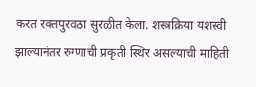करत रक्तपुरवठा सुरळीत केला. शस्त्रक्रिया यशस्वी झाल्यानंतर रुग्णाची प्रकृती स्थिर असल्याची माहिती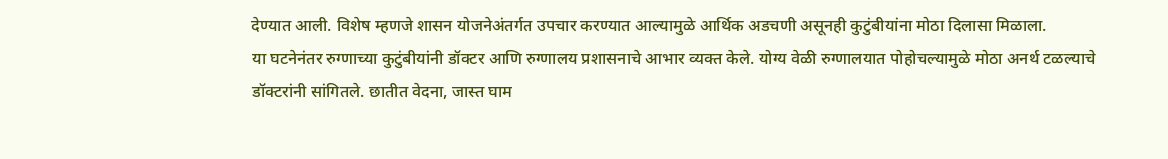देण्यात आली. विशेष म्हणजे शासन योजनेअंतर्गत उपचार करण्यात आल्यामुळे आर्थिक अडचणी असूनही कुटुंबीयांना मोठा दिलासा मिळाला.
या घटनेनंतर रुग्णाच्या कुटुंबीयांनी डॉक्टर आणि रुग्णालय प्रशासनाचे आभार व्यक्त केले. योग्य वेळी रुग्णालयात पोहोचल्यामुळे मोठा अनर्थ टळल्याचे डॉक्टरांनी सांगितले. छातीत वेदना, जास्त घाम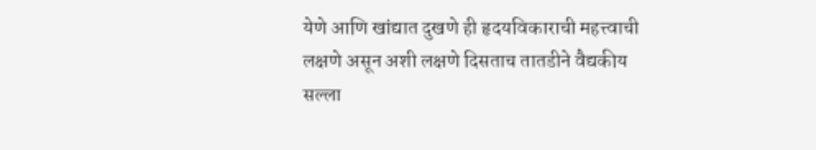येणे आणि खांद्यात दुखणे ही हृदयविकाराची महत्त्वाची लक्षणे असून अशी लक्षणे दिसताच तातडीने वैद्यकीय सल्ला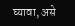घ्यावा, असे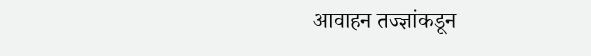आवाहन तज्ज्ञांकडून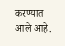करण्यात आले आहे.